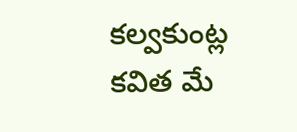కల్వకుంట్ల కవిత మే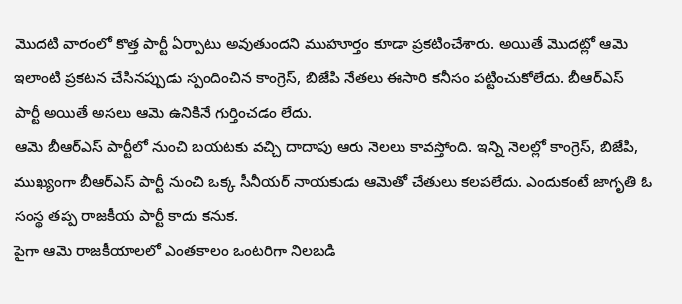మొదటి వారంలో కొత్త పార్టీ ఏర్పాటు అవుతుందని ముహూర్తం కూడా ప్రకటించేశారు. అయితే మొదట్లో ఆమె ఇలాంటి ప్రకటన చేసినప్పుడు స్పందించిన కాంగ్రెస్, బిజేపి నేతలు ఈసారి కనీసం పట్టించుకోలేదు. బీఆర్ఎస్ పార్టీ అయితే అసలు ఆమె ఉనికినే గుర్తించడం లేదు.
ఆమె బీఆర్ఎస్ పార్టీలో నుంచి బయటకు వచ్చి దాదాపు ఆరు నెలలు కావస్తోంది. ఇన్ని నెలల్లో కాంగ్రెస్, బిజేపి, ముఖ్యంగా బీఆర్ఎస్ పార్టీ నుంచి ఒక్క సీనీయర్ నాయకుడు ఆమెతో చేతులు కలపలేదు. ఎందుకంటే జాగృతి ఓ సంస్థ తప్ప రాజకీయ పార్టీ కాదు కనుక.
పైగా ఆమె రాజకీయాలలో ఎంతకాలం ఒంటరిగా నిలబడి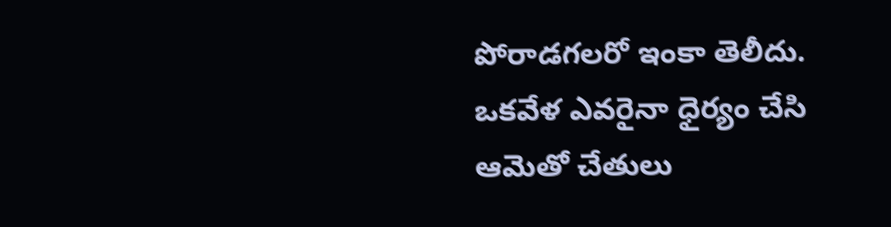పోరాడగలరో ఇంకా తెలీదు. ఒకవేళ ఎవరైనా ధైర్యం చేసి ఆమెతో చేతులు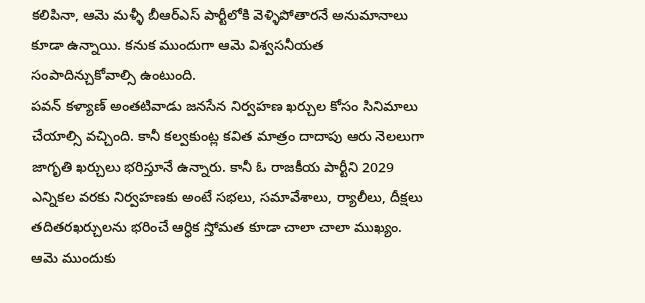కలిపినా, ఆమె మళ్ళీ బీఆర్ఎస్ పార్టీలోకి వెళ్ళిపోతారనే అనుమానాలు కూడా ఉన్నాయి. కనుక ముందుగా ఆమె విశ్వసనీయత సంపాదిన్చుకోవాల్సి ఉంటుంది.
పవన్ కళ్యాణ్ అంతటివాడు జనసేన నిర్వహణ ఖర్చుల కోసం సినిమాలు చేయాల్సి వచ్చింది. కానీ కల్వకుంట్ల కవిత మాత్రం దాదాపు ఆరు నెలలుగా జాగృతి ఖర్చులు భరిస్తూనే ఉన్నారు. కానీ ఓ రాజకీయ పార్టీని 2029 ఎన్నికల వరకు నిర్వహణకు అంటే సభలు, సమావేశాలు, ర్యాలీలు, దీక్షలు తదితరఖర్చులను భరించే ఆర్ధిక స్తోమత కూడా చాలా చాలా ముఖ్యం. ఆమె ముందుకు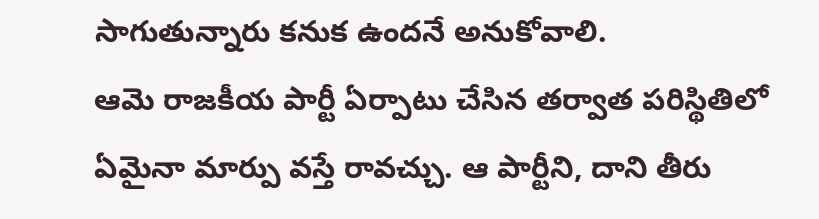సాగుతున్నారు కనుక ఉందనే అనుకోవాలి.
ఆమె రాజకీయ పార్టీ ఏర్పాటు చేసిన తర్వాత పరిస్థితిలో ఏమైనా మార్పు వస్తే రావచ్చు. ఆ పార్టీని, దాని తీరు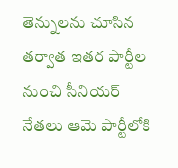తెన్నులను చూసిన తర్వాత ఇతర పార్టీల నుంచి సీనియర్ నేతలు ఆమె పార్టీలోకి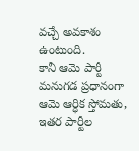వచ్చే అవకాశం ఉంటుంది.
కానీ ఆమె పార్టీ మనుగడ ప్రధానంగా ఆమె ఆర్ధిక స్తోమతు, ఇతర పార్టీల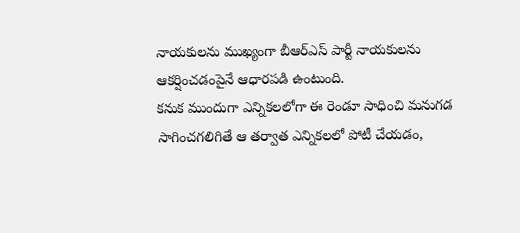నాయకులను ముఖ్యంగా బీఆర్ఎస్ పార్టీ నాయకులను ఆకర్షించడంపైనే ఆధారపడి ఉంటుంది.
కనుక ముందుగా ఎన్నికలలోగా ఈ రెండూ సాధించి మనుగడ సాగించగలిగితే ఆ తర్వాత ఎన్నికలలో పోటీ చేయడం,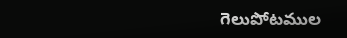గెలుపోటముల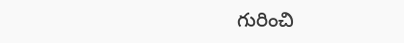గురించి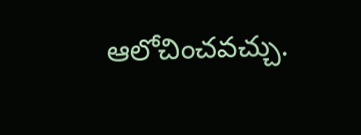ఆలోచించవచ్చు.